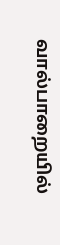வால்பாறையில்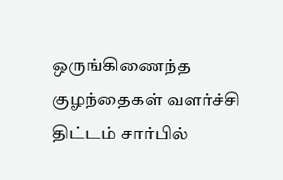ஒருங்கிணைந்த குழந்தைகள் வளர்ச்சி திட்டம் சார்பில்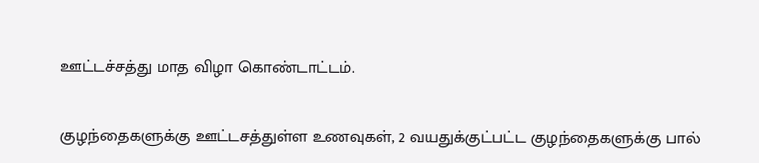ஊட்டச்சத்து மாத விழா கொண்டாட்டம்.

குழந்தைகளுக்கு ஊட்டசத்துள்ள உணவுகள், 2 வயதுக்குட்பட்ட குழந்தைகளுக்கு பால்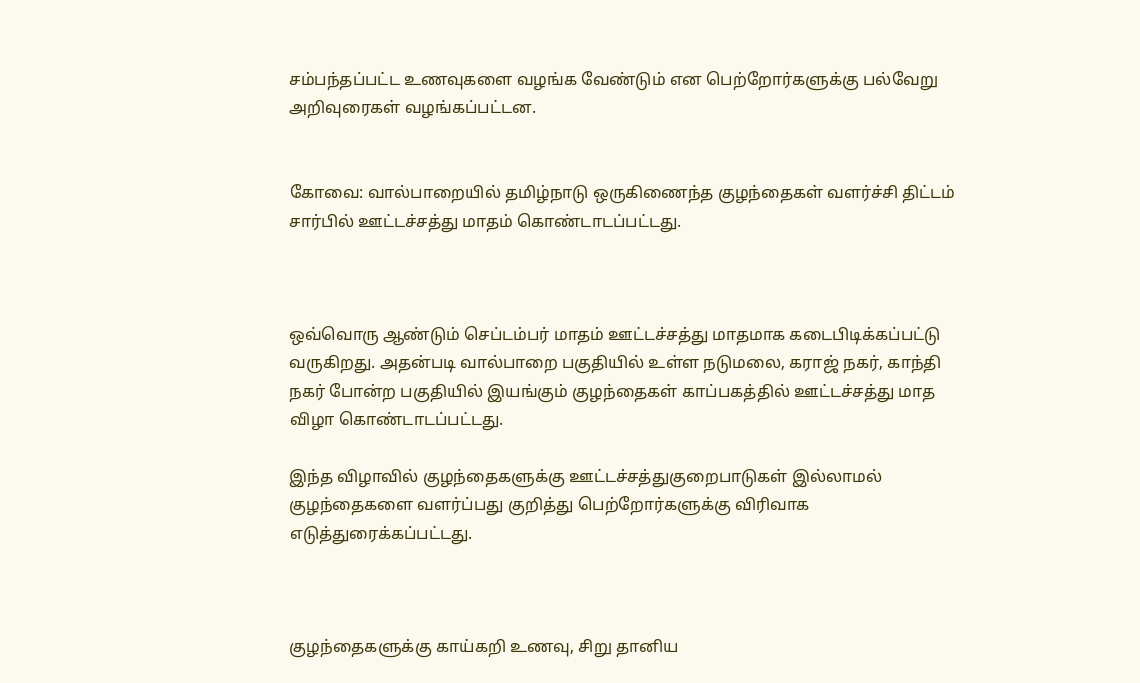சம்பந்தப்பட்ட உணவுகளை வழங்க வேண்டும் என பெற்றோர்களுக்கு பல்வேறு அறிவுரைகள் வழங்கப்பட்டன.


கோவை: வால்பாறையில் தமிழ்நாடு ஒருகிணைந்த குழந்தைகள் வளர்ச்சி திட்டம் சார்பில் ஊட்டச்சத்து மாதம் கொண்டாடப்பட்டது.



ஒவ்வொரு ஆண்டும் செப்டம்பர் மாதம் ஊட்டச்சத்து மாதமாக கடைபிடிக்கப்பட்டு வருகிறது. அதன்படி வால்பாறை பகுதியில் உள்ள நடுமலை, கராஜ் நகர், காந்தி நகர் போன்ற பகுதியில் இயங்கும் குழந்தைகள் காப்பகத்தில் ஊட்டச்சத்து மாத விழா கொண்டாடப்பட்டது.

இந்த விழாவில் குழந்தைகளுக்கு ஊட்டச்சத்துகுறைபாடுகள் இல்லாமல் குழந்தைகளை வளர்ப்பது குறித்து பெற்றோர்களுக்கு விரிவாக எடுத்துரைக்கப்பட்டது.



குழந்தைகளுக்கு காய்கறி உணவு, சிறு தானிய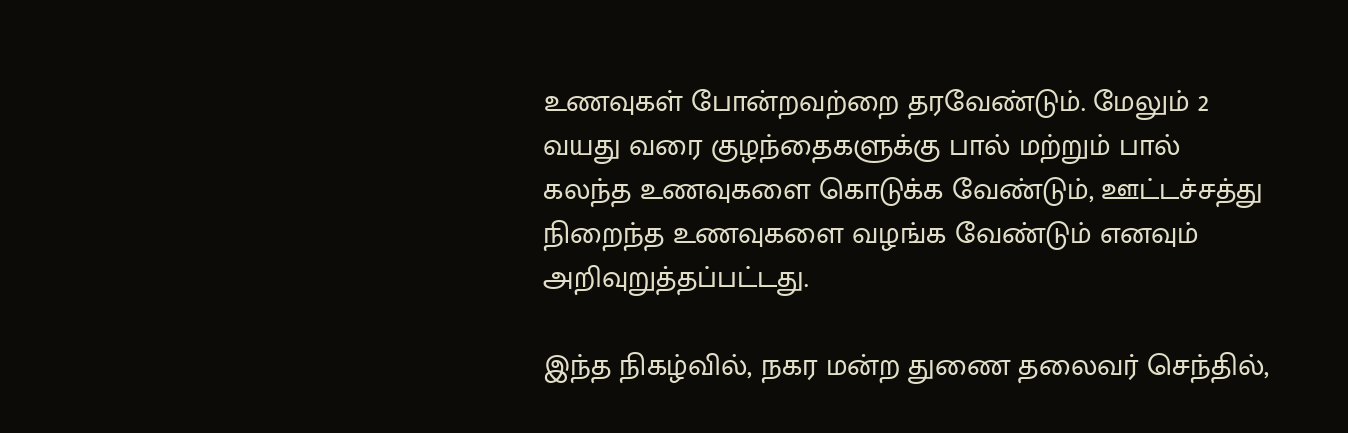உணவுகள் போன்றவற்றை தரவேண்டும். மேலும் 2 வயது வரை குழந்தைகளுக்கு பால் மற்றும் பால் கலந்த உணவுகளை கொடுக்க வேண்டும், ஊட்டச்சத்து நிறைந்த உணவுகளை வழங்க வேண்டும் எனவும் அறிவுறுத்தப்பட்டது.

இந்த நிகழ்வில், நகர மன்ற துணை தலைவர் செந்தில்,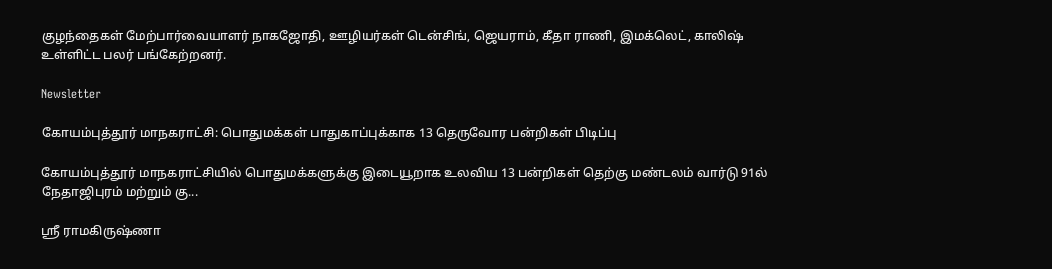குழந்தைகள் மேற்பார்வையாளர் நாகஜோதி, ஊழியர்கள் டென்சிங், ஜெயராம், கீதா ராணி, இமக்லெட், காலிஷ் உள்ளிட்ட பலர் பங்கேற்றனர்.

Newsletter

கோயம்புத்தூர் மாநகராட்சி: பொதுமக்கள் பாதுகாப்புக்காக 13 தெருவோர பன்றிகள் பிடிப்பு

கோயம்புத்தூர் மாநகராட்சியில் பொதுமக்களுக்கு இடையூறாக உலவிய 13 பன்றிகள் தெற்கு மண்டலம் வார்டு 91ல் நேதாஜிபுரம் மற்றும் கு...

ஸ்ரீ ராமகிருஷ்ணா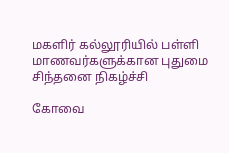மகளிர் கல்லூரியில் பள்ளி மாணவர்களுக்கான புதுமை சிந்தனை நிகழ்ச்சி

கோவை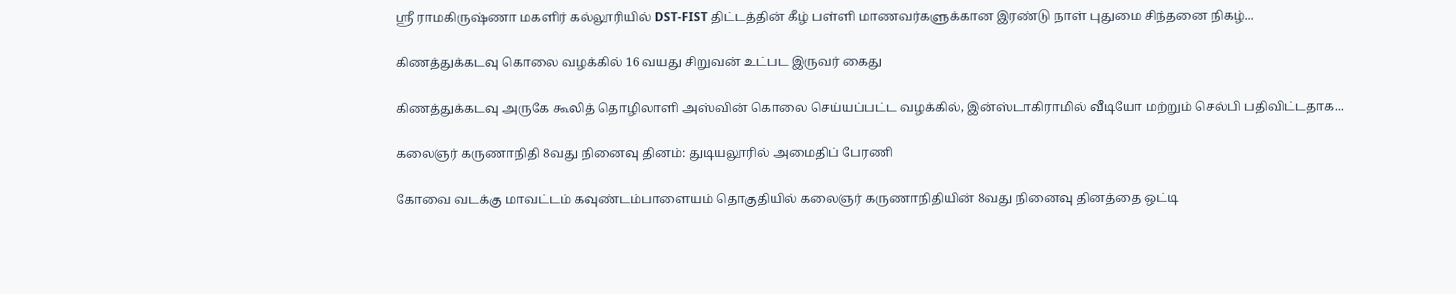ஸ்ரீ ராமகிருஷ்ணா மகளிர் கல்லூரியில் DST-FIST திட்டத்தின் கீழ் பள்ளி மாணவர்களுக்கான இரண்டு நாள் புதுமை சிந்தனை நிகழ்...

கிணத்துக்கடவு கொலை வழக்கில் 16 வயது சிறுவன் உட்பட இருவர் கைது

கிணத்துக்கடவு அருகே கூலித் தொழிலாளி அஸ்வின் கொலை செய்யப்பட்ட வழக்கில், இன்ஸ்டாகிராமில் வீடியோ மற்றும் செல்பி பதிவிட்டதாக...

கலைஞர் கருணாநிதி 8வது நினைவு தினம்: துடியலூரில் அமைதிப் பேரணி

கோவை வடக்கு மாவட்டம் கவுண்டம்பாளையம் தொகுதியில் கலைஞர் கருணாநிதியின் 8வது நினைவு தினத்தை ஒட்டி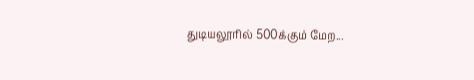துடியலூரில் 500க்கும் மேற...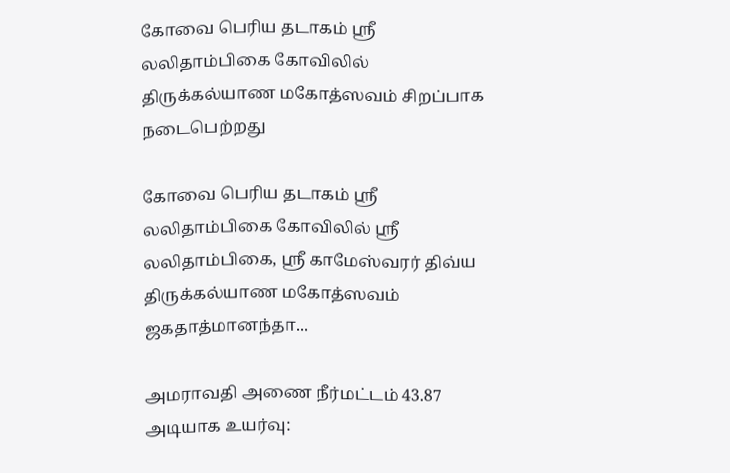கோவை பெரிய தடாகம் ஸ்ரீ லலிதாம்பிகை கோவிலில் திருக்கல்யாண மகோத்ஸவம் சிறப்பாக நடைபெற்றது

கோவை பெரிய தடாகம் ஸ்ரீ லலிதாம்பிகை கோவிலில் ஸ்ரீ லலிதாம்பிகை, ஸ்ரீ காமேஸ்வரர் திவ்ய திருக்கல்யாண மகோத்ஸவம் ஜகதாத்மானந்தா...

அமராவதி அணை நீர்மட்டம் 43.87 அடியாக உயர்வு: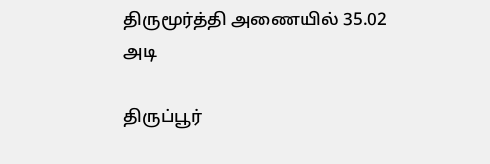திருமூர்த்தி அணையில் 35.02 அடி

திருப்பூர்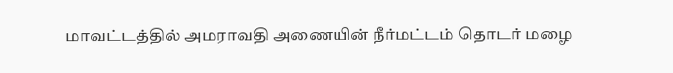மாவட்டத்தில் அமராவதி அணையின் நீர்மட்டம் தொடர் மழை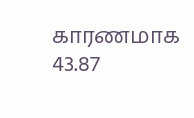காரணமாக 43.87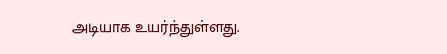அடியாக உயர்ந்துள்ளது.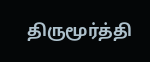திருமூர்த்தி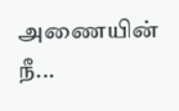அணையின் நீ...